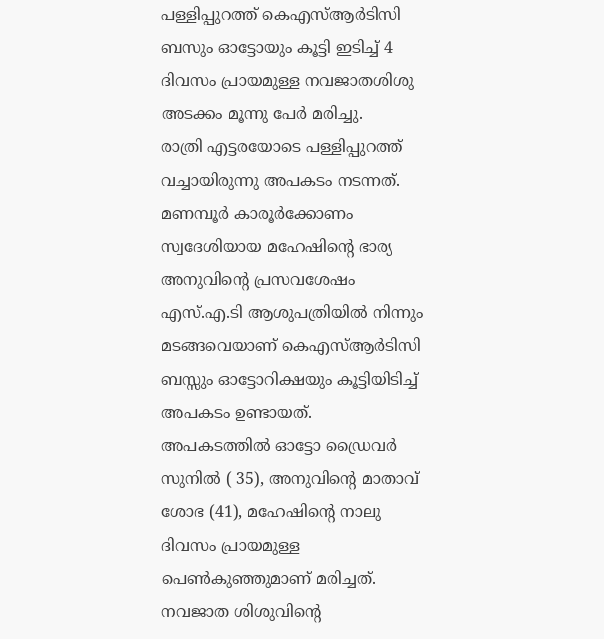പള്ളിപ്പുറത്ത് കെഎസ്ആർടിസി ബസും ഓട്ടോയും കൂട്ടി ഇടിച്ച് 4 ദിവസം പ്രായമുള്ള നവജാതശിശു അടക്കം മൂന്നു പേർ മരിച്ചു.
രാത്രി എട്ടരയോടെ പള്ളിപ്പുറത്ത് വച്ചായിരുന്നു അപകടം നടന്നത്. മണമ്പൂർ കാരൂർക്കോണം സ്വദേശിയായ മഹേഷിന്റെ ഭാര്യ അനുവിന്റെ പ്രസവശേഷം എസ്.എ.ടി ആശുപത്രിയിൽ നിന്നും മടങ്ങവെയാണ് കെഎസ്ആർടിസി ബസ്സും ഓട്ടോറിക്ഷയും കൂട്ടിയിടിച്ച് അപകടം ഉണ്ടായത്.
അപകടത്തിൽ ഓട്ടോ ഡ്രൈവർ സുനിൽ ( 35), അനുവിന്റെ മാതാവ് ശോഭ (41), മഹേഷിന്റെ നാലു ദിവസം പ്രായമുള്ള പെൺകുഞ്ഞുമാണ് മരിച്ചത്.
നവജാത ശിശുവിന്റെ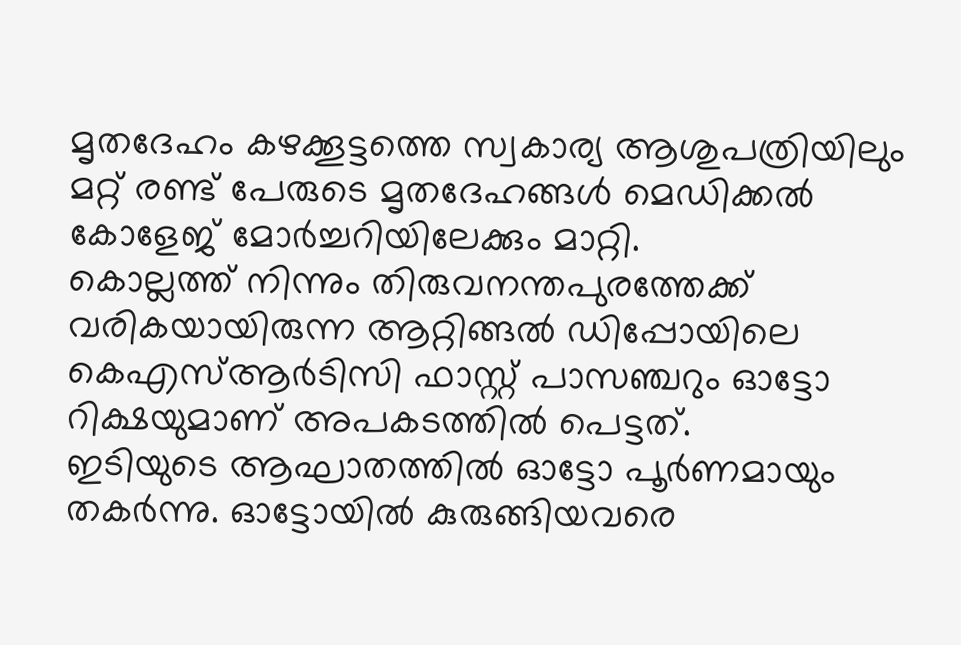മൃതദേഹം കഴക്കൂട്ടത്തെ സ്വകാര്യ ആശുപത്രിയിലും മറ്റ് രണ്ട് പേരുടെ മൃതദേഹങ്ങൾ മെഡിക്കൽ കോളേജ് മോർച്ചറിയിലേക്കും മാറ്റി.
കൊല്ലത്ത് നിന്നും തിരുവനന്തപുരത്തേക്ക് വരികയായിരുന്ന ആറ്റിങ്ങൽ ഡിപ്പോയിലെ കെഎസ്ആർടിസി ഫാസ്റ്റ് പാസഞ്ചറും ഓട്ടോ റിക്ഷയുമാണ് അപകടത്തിൽ പെട്ടത്.
ഇടിയുടെ ആഘാതത്തിൽ ഓട്ടോ പൂർണമായും തകർന്നു. ഓട്ടോയിൽ കുരുങ്ങിയവരെ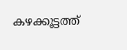കഴക്കൂട്ടത്ത്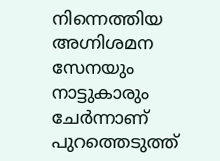നിന്നെത്തിയ അഗ്നിശമന സേനയും നാട്ടുകാരും ചേർന്നാണ് പുറത്തെടുത്ത്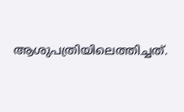ആശുപത്രിയിലെത്തിച്ചത്.